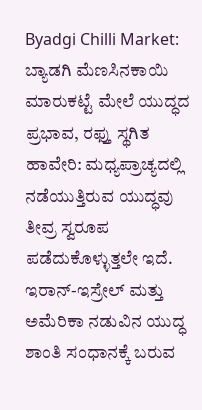Byadgi Chilli Market: ಬ್ಯಾಡಗಿ ಮೆಣಸಿನಕಾಯಿ ಮಾರುಕಟ್ಟೆ ಮೇಲೆ ಯುದ್ಧದ ಪ್ರಭಾವ, ರಫ್ತು ಸ್ಥಗಿತ
ಹಾವೇರಿ: ಮಧ್ಯಪ್ರಾಚ್ಯದಲ್ಲಿ ನಡೆಯುತ್ತಿರುವ ಯುದ್ಧವು ತೀವ್ರ ಸ್ವರೂಪ ಪಡೆದುಕೊಳ್ಳುತ್ತಲೇ ಇದೆ. ಇರಾನ್-ಇಸ್ರೇಲ್ ಮತ್ತು ಅಮೆರಿಕಾ ನಡುವಿನ ಯುದ್ಧ ಶಾಂತಿ ಸಂಧಾನಕ್ಕೆ ಬರುವ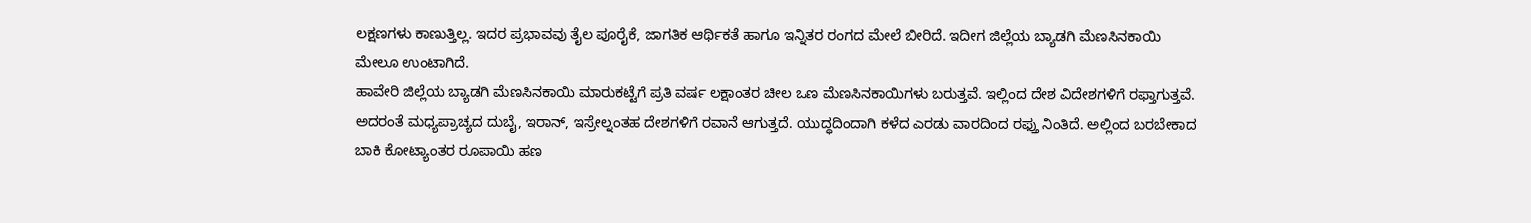ಲಕ್ಷಣಗಳು ಕಾಣುತ್ತಿಲ್ಲ. ಇದರ ಪ್ರಭಾವವು ತೈಲ ಪೂರೈಕೆ, ಜಾಗತಿಕ ಆರ್ಥಿಕತೆ ಹಾಗೂ ಇನ್ನಿತರ ರಂಗದ ಮೇಲೆ ಬೀರಿದೆ. ಇದೀಗ ಜಿಲ್ಲೆಯ ಬ್ಯಾಡಗಿ ಮೆಣಸಿನಕಾಯಿ ಮೇಲೂ ಉಂಟಾಗಿದೆ.
ಹಾವೇರಿ ಜಿಲ್ಲೆಯ ಬ್ಯಾಡಗಿ ಮೆಣಸಿನಕಾಯಿ ಮಾರುಕಟ್ಟೆಗೆ ಪ್ರತಿ ವರ್ಷ ಲಕ್ಷಾಂತರ ಚೀಲ ಒಣ ಮೆಣಸಿನಕಾಯಿಗಳು ಬರುತ್ತವೆ. ಇಲ್ಲಿಂದ ದೇಶ ವಿದೇಶಗಳಿಗೆ ರಫ್ತಾಗುತ್ತವೆ. ಅದರಂತೆ ಮಧ್ಯಪ್ರಾಚ್ಯದ ದುಬೈ, ಇರಾನ್, ಇಸ್ರೇಲ್ನಂತಹ ದೇಶಗಳಿಗೆ ರವಾನೆ ಆಗುತ್ತದೆ. ಯುದ್ಧದಿಂದಾಗಿ ಕಳೆದ ಎರಡು ವಾರದಿಂದ ರಫ್ತು ನಿಂತಿದೆ. ಅಲ್ಲಿಂದ ಬರಬೇಕಾದ ಬಾಕಿ ಕೋಟ್ಯಾಂತರ ರೂಪಾಯಿ ಹಣ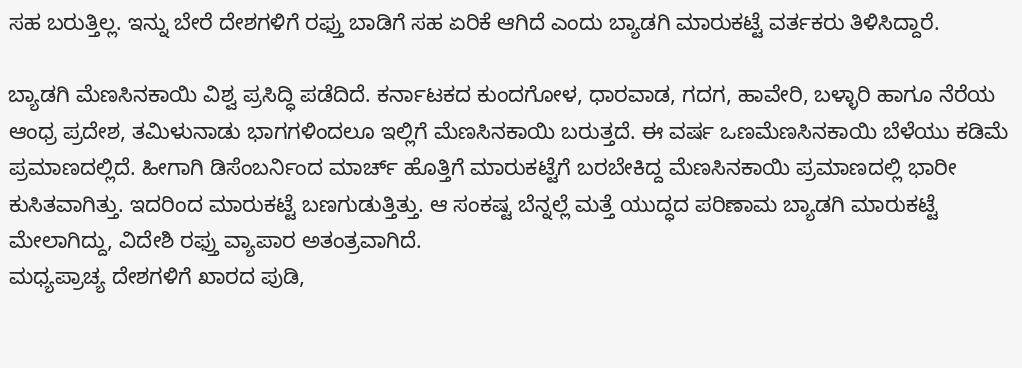ಸಹ ಬರುತ್ತಿಲ್ಲ. ಇನ್ನು ಬೇರೆ ದೇಶಗಳಿಗೆ ರಫ್ತು ಬಾಡಿಗೆ ಸಹ ಏರಿಕೆ ಆಗಿದೆ ಎಂದು ಬ್ಯಾಡಗಿ ಮಾರುಕಟ್ಟೆ ವರ್ತಕರು ತಿಳಿಸಿದ್ದಾರೆ.

ಬ್ಯಾಡಗಿ ಮೆಣಸಿನಕಾಯಿ ವಿಶ್ವ ಪ್ರಸಿದ್ಧಿ ಪಡೆದಿದೆ. ಕರ್ನಾಟಕದ ಕುಂದಗೋಳ, ಧಾರವಾಡ, ಗದಗ, ಹಾವೇರಿ, ಬಳ್ಳಾರಿ ಹಾಗೂ ನೆರೆಯ ಆಂಧ್ರ ಪ್ರದೇಶ, ತಮಿಳುನಾಡು ಭಾಗಗಳಿಂದಲೂ ಇಲ್ಲಿಗೆ ಮೆಣಸಿನಕಾಯಿ ಬರುತ್ತದೆ. ಈ ವರ್ಷ ಒಣಮೆಣಸಿನಕಾಯಿ ಬೆಳೆಯು ಕಡಿಮೆ ಪ್ರಮಾಣದಲ್ಲಿದೆ. ಹೀಗಾಗಿ ಡಿಸೆಂಬರ್ನಿಂದ ಮಾರ್ಚ್ ಹೊತ್ತಿಗೆ ಮಾರುಕಟ್ಟೆಗೆ ಬರಬೇಕಿದ್ದ ಮೆಣಸಿನಕಾಯಿ ಪ್ರಮಾಣದಲ್ಲಿ ಭಾರೀ ಕುಸಿತವಾಗಿತ್ತು. ಇದರಿಂದ ಮಾರುಕಟ್ಟೆ ಬಣಗುಡುತ್ತಿತ್ತು. ಆ ಸಂಕಷ್ಟ ಬೆನ್ನಲ್ಲೆ ಮತ್ತೆ ಯುದ್ಧದ ಪರಿಣಾಮ ಬ್ಯಾಡಗಿ ಮಾರುಕಟ್ಟೆ ಮೇಲಾಗಿದ್ದು, ವಿದೇಶಿ ರಫ್ತು ವ್ಯಾಪಾರ ಅತಂತ್ರವಾಗಿದೆ.
ಮಧ್ಯಪ್ರಾಚ್ಯ ದೇಶಗಳಿಗೆ ಖಾರದ ಪುಡಿ,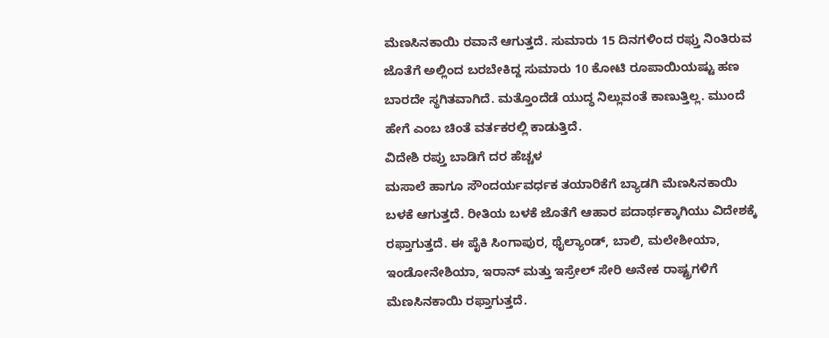ಮೆಣಸಿನಕಾಯಿ ರವಾನೆ ಆಗುತ್ತದೆ. ಸುಮಾರು 15 ದಿನಗಳಿಂದ ರಫ್ತು ನಿಂತಿರುವ ಜೊತೆಗೆ ಅಲ್ಲಿಂದ ಬರಬೇಕಿದ್ದ ಸುಮಾರು 10 ಕೋಟಿ ರೂಪಾಯಿಯಷ್ಟು ಹಣ ಬಾರದೇ ಸ್ಥಗಿತವಾಗಿದೆ. ಮತ್ತೊಂದೆಡೆ ಯುದ್ಧ ನಿಲ್ಲುವಂತೆ ಕಾಣುತ್ತಿಲ್ಲ. ಮುಂದೆ ಹೇಗೆ ಎಂಬ ಚಿಂತೆ ವರ್ತಕರಲ್ಲಿ ಕಾಡುತ್ತಿದೆ.
ವಿದೇಶಿ ರಪ್ತು ಬಾಡಿಗೆ ದರ ಹೆಚ್ಚಳ
ಮಸಾಲೆ ಹಾಗೂ ಸೌಂದರ್ಯವರ್ಧಕ ತಯಾರಿಕೆಗೆ ಬ್ಯಾಡಗಿ ಮೆಣಸಿನಕಾಯಿ ಬಳಕೆ ಆಗುತ್ತದೆ. ರೀತಿಯ ಬಳಕೆ ಜೊತೆಗೆ ಆಹಾರ ಪದಾರ್ಥಕ್ಕಾಗಿಯು ವಿದೇಶಕ್ಕೆ ರಫ್ತಾಗುತ್ತದೆ. ಈ ಪೈಕಿ ಸಿಂಗಾಪುರ, ಥೈಲ್ಯಾಂಡ್, ಬಾಲಿ, ಮಲೇಶೀಯಾ, ಇಂಡೋನೇಶಿಯಾ, ಇರಾನ್ ಮತ್ತು ಇಸ್ರೇಲ್ ಸೇರಿ ಅನೇಕ ರಾಷ್ಟ್ರಗಳಿಗೆ ಮೆಣಸಿನಕಾಯಿ ರಫ್ತಾಗುತ್ತದೆ.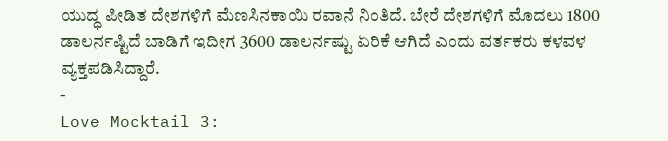ಯುದ್ಧ ಪೀಡಿತ ದೇಶಗಳಿಗೆ ಮೆಣಸಿನಕಾಯಿ ರವಾನೆ ನಿಂತಿದೆ. ಬೇರೆ ದೇಶಗಳಿಗೆ ಮೊದಲು 1800 ಡಾಲರ್ನಷ್ಟಿದೆ ಬಾಡಿಗೆ ಇದೀಗ 3600 ಡಾಲರ್ನಷ್ಟು ಏರಿಕೆ ಆಗಿದೆ ಎಂದು ವರ್ತಕರು ಕಳವಳ ವ್ಯಕ್ತಪಡಿಸಿದ್ದಾರೆ.
-
Love Mocktail 3: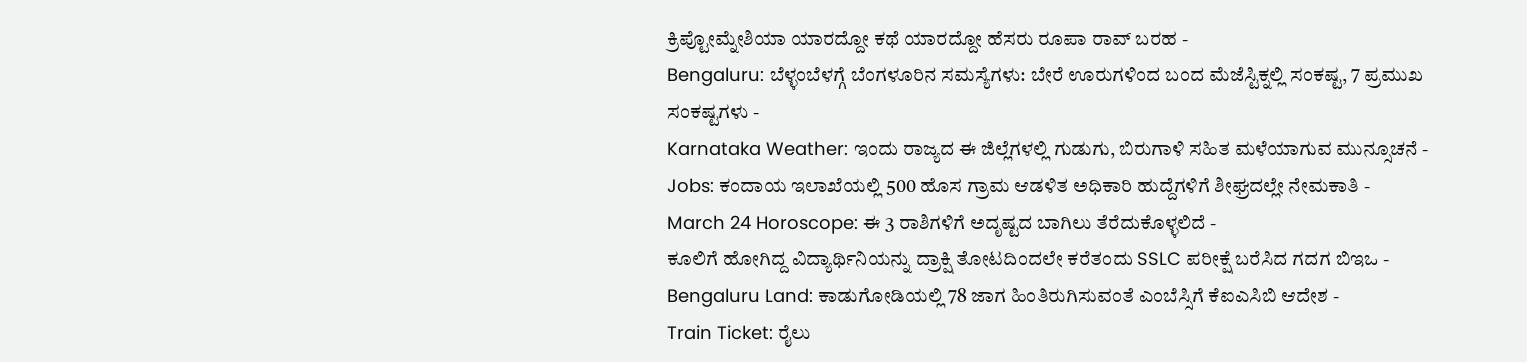ಕ್ರಿಪ್ಟೋಮ್ನೇಶಿಯಾ ಯಾರದ್ದೋ ಕಥೆ ಯಾರದ್ದೋ ಹೆಸರು ರೂಪಾ ರಾವ್ ಬರಹ -
Bengaluru: ಬೆಳ್ಳಂಬೆಳಗ್ಗೆ ಬೆಂಗಳೂರಿನ ಸಮಸ್ಯೆಗಳು: ಬೇರೆ ಊರುಗಳಿಂದ ಬಂದ ಮೆಜೆಸ್ಟಿಕ್ನಲ್ಲಿ ಸಂಕಷ್ಟ, 7 ಪ್ರಮುಖ ಸಂಕಷ್ಟಗಳು -
Karnataka Weather: ಇಂದು ರಾಜ್ಯದ ಈ ಜಿಲ್ಲೆಗಳಲ್ಲಿ ಗುಡುಗು, ಬಿರುಗಾಳಿ ಸಹಿತ ಮಳೆಯಾಗುವ ಮುನ್ಸೂಚನೆ -
Jobs: ಕಂದಾಯ ಇಲಾಖೆಯಲ್ಲಿ 500 ಹೊಸ ಗ್ರಾಮ ಆಡಳಿತ ಅಧಿಕಾರಿ ಹುದ್ದೆಗಳಿಗೆ ಶೀಘ್ರದಲ್ಲೇ ನೇಮಕಾತಿ -
March 24 Horoscope: ಈ 3 ರಾಶಿಗಳಿಗೆ ಅದೃಷ್ಟದ ಬಾಗಿಲು ತೆರೆದುಕೊಳ್ಳಲಿದೆ -
ಕೂಲಿಗೆ ಹೋಗಿದ್ದ ವಿದ್ಯಾರ್ಥಿನಿಯನ್ನು ದ್ರಾಕ್ಷಿ ತೋಟದಿಂದಲೇ ಕರೆತಂದು SSLC ಪರೀಕ್ಷೆ ಬರೆಸಿದ ಗದಗ ಬಿಇಒ -
Bengaluru Land: ಕಾಡುಗೋಡಿಯಲ್ಲಿ 78 ಜಾಗ ಹಿಂತಿರುಗಿಸುವಂತೆ ಎಂಬೆಸ್ಸಿಗೆ ಕೆಐಎಸಿಬಿ ಆದೇಶ -
Train Ticket: ರೈಲು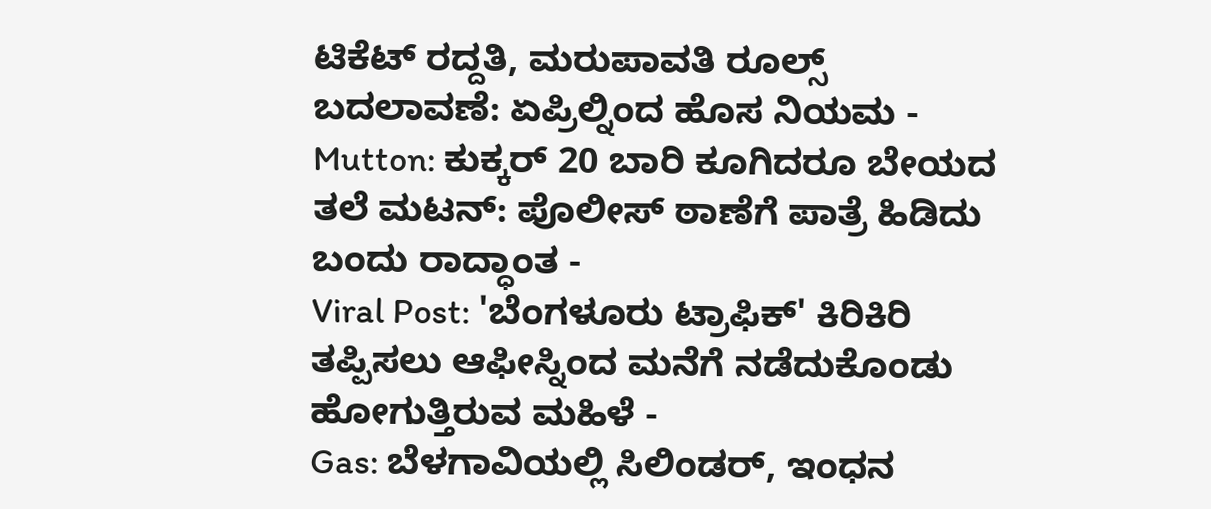ಟಿಕೆಟ್ ರದ್ದತಿ, ಮರುಪಾವತಿ ರೂಲ್ಸ್ ಬದಲಾವಣೆ: ಏಪ್ರಿಲ್ನಿಂದ ಹೊಸ ನಿಯಮ -
Mutton: ಕುಕ್ಕರ್ 20 ಬಾರಿ ಕೂಗಿದರೂ ಬೇಯದ ತಲೆ ಮಟನ್: ಪೊಲೀಸ್ ಠಾಣೆಗೆ ಪಾತ್ರೆ ಹಿಡಿದು ಬಂದು ರಾದ್ಧಾಂತ -
Viral Post: 'ಬೆಂಗಳೂರು ಟ್ರಾಫಿಕ್' ಕಿರಿಕಿರಿ ತಪ್ಪಿಸಲು ಆಫೀಸ್ನಿಂದ ಮನೆಗೆ ನಡೆದುಕೊಂಡು ಹೋಗುತ್ತಿರುವ ಮಹಿಳೆ -
Gas: ಬೆಳಗಾವಿಯಲ್ಲಿ ಸಿಲಿಂಡರ್, ಇಂಧನ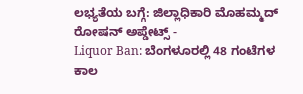ಲಭ್ಯತೆಯ ಬಗ್ಗೆ: ಜಿಲ್ಲಾಧಿಕಾರಿ ಮೊಹಮ್ಮದ್ ರೋಷನ್ ಅಪ್ಡೇಟ್ಸ್ -
Liquor Ban: ಬೆಂಗಳೂರಲ್ಲಿ 48 ಗಂಟೆಗಳ ಕಾಲ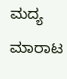ಮದ್ಯ ಮಾರಾಟ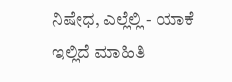ನಿಷೇಧ, ಎಲ್ಲೆಲ್ಲಿ - ಯಾಕೆ ಇಲ್ಲಿದೆ ಮಾಹಿತಿ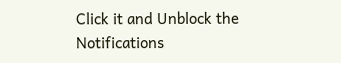Click it and Unblock the Notifications